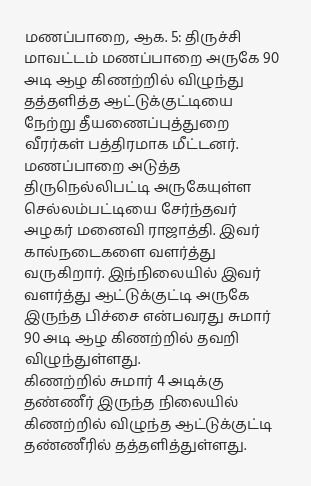மணப்பாறை, ஆக. 5: திருச்சி மாவட்டம் மணப்பாறை அருகே 90 அடி ஆழ கிணற்றில் விழுந்து தத்தளித்த ஆட்டுக்குட்டியை நேற்று தீயணைப்புத்துறை வீரர்கள் பத்திரமாக மீட்டனர். மணப்பாறை அடுத்த திருநெல்லிபட்டி அருகேயுள்ள செல்லம்பட்டியை சேர்ந்தவர் அழகர் மனைவி ராஜாத்தி. இவர் கால்நடைகளை வளர்த்து வருகிறார். இந்நிலையில் இவர் வளர்த்து ஆட்டுக்குட்டி அருகே இருந்த பிச்சை என்பவரது சுமார் 90 அடி ஆழ கிணற்றில் தவறி விழுந்துள்ளது.
கிணற்றில் சுமார் 4 அடிக்கு தண்ணீர் இருந்த நிலையில் கிணற்றில் விழுந்த ஆட்டுக்குட்டி தண்ணீரில் தத்தளித்துள்ளது.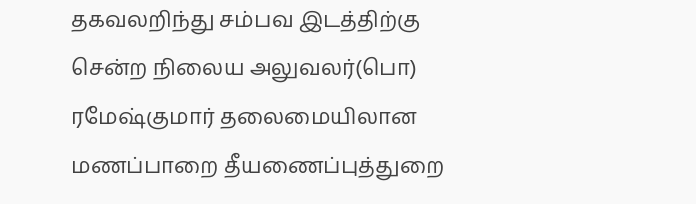தகவலறிந்து சம்பவ இடத்திற்கு சென்ற நிலைய அலுவலர்(பொ) ரமேஷ்குமார் தலைமையிலான மணப்பாறை தீயணைப்புத்துறை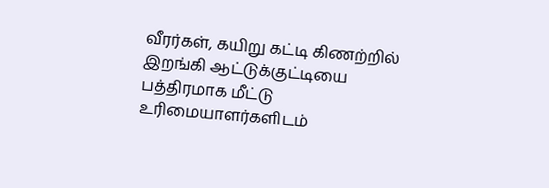வீரர்கள், கயிறு கட்டி கிணற்றில் இறங்கி ஆட்டுக்குட்டியை பத்திரமாக மீட்டு உரிமையாளர்களிடம்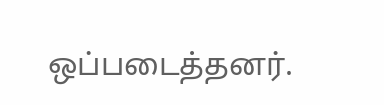ஒப்படைத்தனர்.